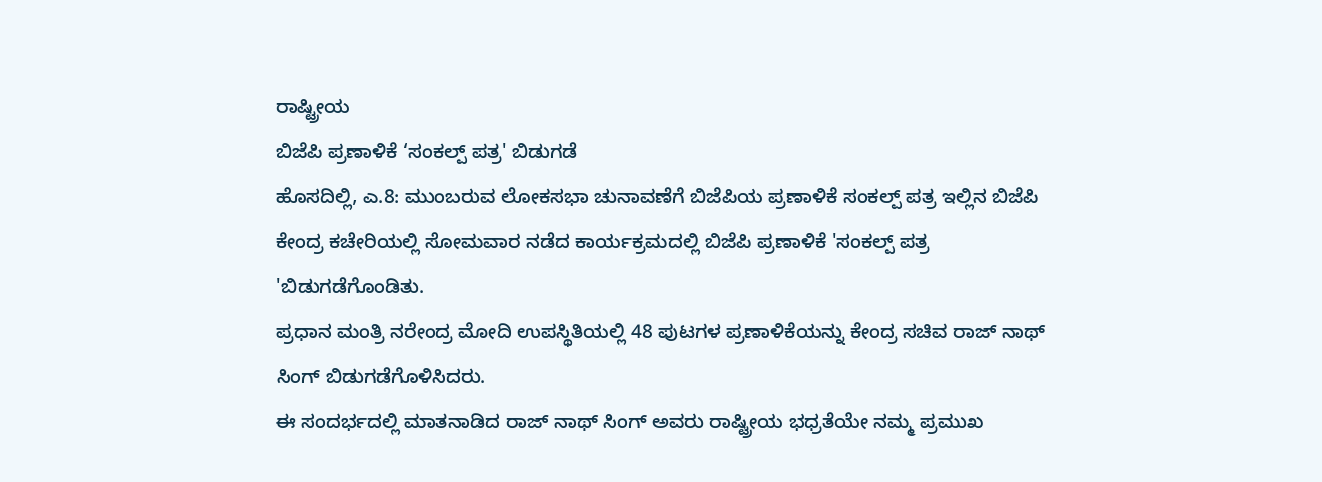ರಾಷ್ಟ್ರೀಯ
ಬಿಜೆಪಿ ಪ್ರಣಾಳಿಕೆ ‘ಸಂಕಲ್ಪ್ ಪತ್ರ' ಬಿಡುಗಡೆ
ಹೊಸದಿಲ್ಲಿ, ಎ.8: ಮುಂಬರುವ ಲೋಕಸಭಾ ಚುನಾವಣೆಗೆ ಬಿಜೆಪಿಯ ಪ್ರಣಾಳಿಕೆ ಸಂಕಲ್ಪ್ ಪತ್ರ ಇಲ್ಲಿನ ಬಿಜೆಪಿ ಕೇಂದ್ರ ಕಚೇರಿಯಲ್ಲಿ ಸೋಮವಾರ ನಡೆದ ಕಾರ್ಯಕ್ರಮದಲ್ಲಿ ಬಿಜೆಪಿ ಪ್ರಣಾಳಿಕೆ 'ಸಂಕಲ್ಪ್ ಪತ್ರ 'ಬಿಡುಗಡೆಗೊಂಡಿತು.
ಪ್ರಧಾನ ಮಂತ್ರಿ ನರೇಂದ್ರ ಮೋದಿ ಉಪಸ್ಥಿತಿಯಲ್ಲಿ 48 ಪುಟಗಳ ಪ್ರಣಾಳಿಕೆಯನ್ನು ಕೇಂದ್ರ ಸಚಿವ ರಾಜ್ ನಾಥ್ ಸಿಂಗ್ ಬಿಡುಗಡೆಗೊಳಿಸಿದರು.
ಈ ಸಂದರ್ಭದಲ್ಲಿ ಮಾತನಾಡಿದ ರಾಜ್ ನಾಥ್ ಸಿಂಗ್ ಅವರು ರಾಷ್ಟ್ರೀಯ ಭಧ್ರತೆಯೇ ನಮ್ಮ ಪ್ರಮುಖ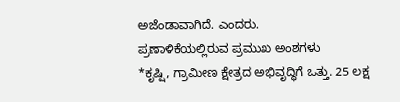ಅಜೆಂಡಾವಾಗಿದೆ. ಎಂದರು.
ಪ್ರಣಾಳಿಕೆಯಲ್ಲಿರುವ ಪ್ರಮುಖ ಅಂಶಗಳು
*ಕೃಷ್ಷಿ, ಗ್ರಾಮೀಣ ಕ್ಷೇತ್ರದ ಅಭಿವೃದ್ಧಿಗೆ ಒತ್ತು. 25 ಲಕ್ಷ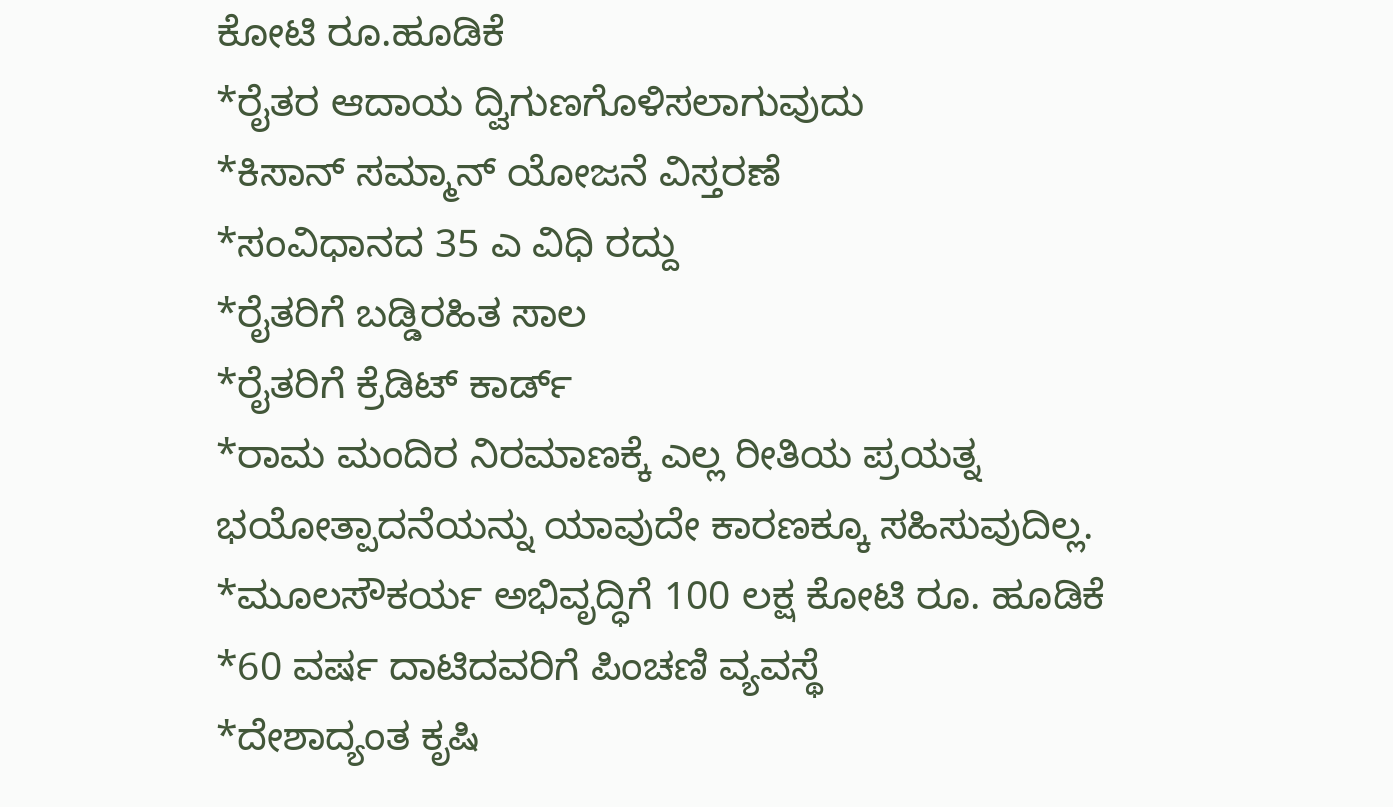ಕೋಟಿ ರೂ.ಹೂಡಿಕೆ
*ರೈತರ ಆದಾಯ ದ್ವಿಗುಣಗೊಳಿಸಲಾಗುವುದು
*ಕಿಸಾನ್ ಸಮ್ಮಾನ್ ಯೋಜನೆ ವಿಸ್ತರಣೆ
*ಸಂವಿಧಾನದ 35 ಎ ವಿಧಿ ರದ್ದು
*ರೈತರಿಗೆ ಬಡ್ಡಿರಹಿತ ಸಾಲ
*ರೈತರಿಗೆ ಕ್ರೆಡಿಟ್ ಕಾರ್ಡ್
*ರಾಮ ಮಂದಿರ ನಿರಮಾಣಕ್ಕೆ ಎಲ್ಲ ರೀತಿಯ ಪ್ರಯತ್ನ
ಭಯೋತ್ಪಾದನೆಯನ್ನು ಯಾವುದೇ ಕಾರಣಕ್ಕೂ ಸಹಿಸುವುದಿಲ್ಲ.
*ಮೂಲಸೌಕರ್ಯ ಅಭಿವೃದ್ಧಿಗೆ 100 ಲಕ್ಷ ಕೋಟಿ ರೂ. ಹೂಡಿಕೆ
*60 ವರ್ಷ ದಾಟಿದವರಿಗೆ ಪಿಂಚಣಿ ವ್ಯವಸ್ಥೆ
*ದೇಶಾದ್ಯಂತ ಕೃಷಿ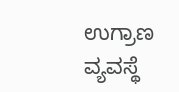ಉಗ್ರಾಣ ವ್ಯವಸ್ಥೆ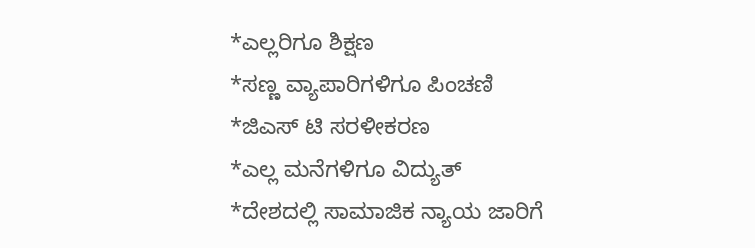*ಎಲ್ಲರಿಗೂ ಶಿಕ್ಷಣ
*ಸಣ್ಣ ವ್ಯಾಪಾರಿಗಳಿಗೂ ಪಿಂಚಣಿ
*ಜಿಎಸ್ ಟಿ ಸರಳೀಕರಣ
*ಎಲ್ಲ ಮನೆಗಳಿಗೂ ವಿದ್ಯುತ್
*ದೇಶದಲ್ಲಿ ಸಾಮಾಜಿಕ ನ್ಯಾಯ ಜಾರಿಗೆ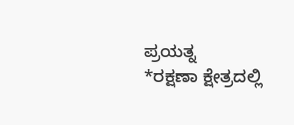ಪ್ರಯತ್ನ
*ರಕ್ಷಣಾ ಕ್ಷೇತ್ರದಲ್ಲಿ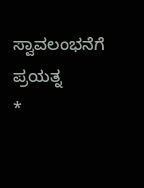ಸ್ವಾವಲಂಭನೆಗೆ ಪ್ರಯತ್ನ
*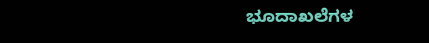ಭೂದಾಖಲೆಗಳ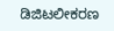ಡಿಜಿಟಲೀಕರಣ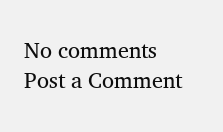No comments
Post a Comment